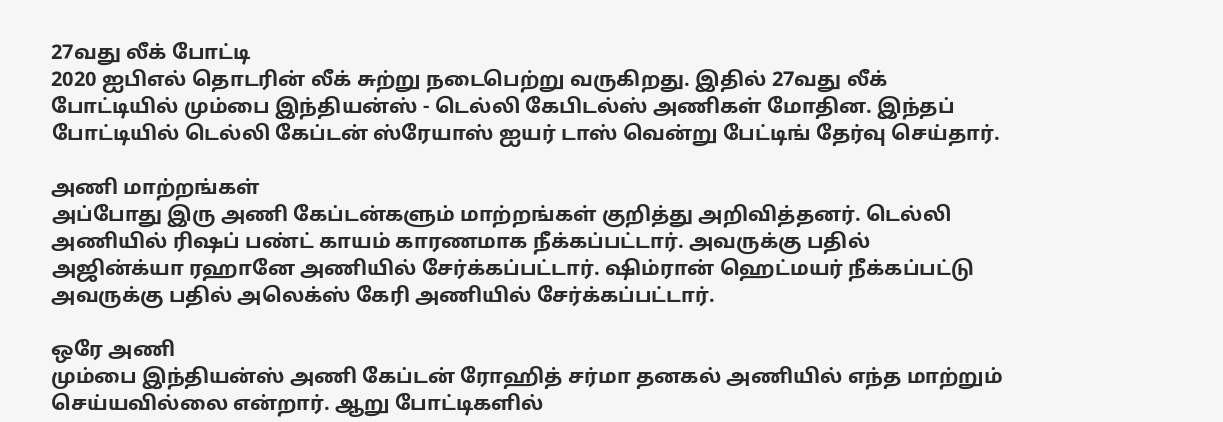27வது லீக் போட்டி
2020 ஐபிஎல் தொடரின் லீக் சுற்று நடைபெற்று வருகிறது. இதில் 27வது லீக் போட்டியில் மும்பை இந்தியன்ஸ் - டெல்லி கேபிடல்ஸ் அணிகள் மோதின. இந்தப் போட்டியில் டெல்லி கேப்டன் ஸ்ரேயாஸ் ஐயர் டாஸ் வென்று பேட்டிங் தேர்வு செய்தார்.

அணி மாற்றங்கள்
அப்போது இரு அணி கேப்டன்களும் மாற்றங்கள் குறித்து அறிவித்தனர். டெல்லி அணியில் ரிஷப் பண்ட் காயம் காரணமாக நீக்கப்பட்டார். அவருக்கு பதில் அஜின்க்யா ரஹானே அணியில் சேர்க்கப்பட்டார். ஷிம்ரான் ஹெட்மயர் நீக்கப்பட்டு அவருக்கு பதில் அலெக்ஸ் கேரி அணியில் சேர்க்கப்பட்டார்.

ஒரே அணி
மும்பை இந்தியன்ஸ் அணி கேப்டன் ரோஹித் சர்மா தனகல் அணியில் எந்த மாற்றும் செய்யவில்லை என்றார். ஆறு போட்டிகளில்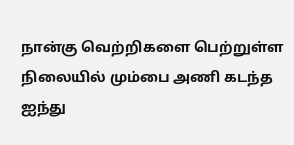நான்கு வெற்றிகளை பெற்றுள்ள நிலையில் மும்பை அணி கடந்த ஐந்து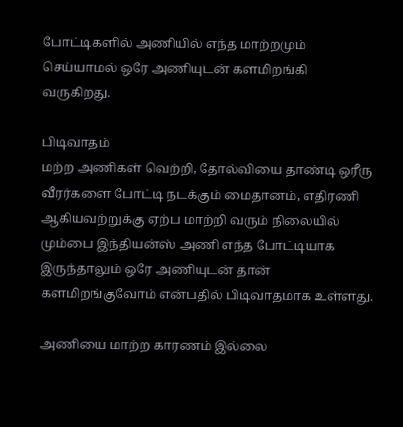போட்டிகளில் அணியில் எந்த மாற்றமும் செய்யாமல் ஒரே அணியுடன் களமிறங்கி வருகிறது.

பிடிவாதம்
மற்ற அணிகள் வெற்றி, தோல்வியை தாண்டி ஒரீரு வீரர்களை போட்டி நடக்கும் மைதானம், எதிரணி ஆகியவற்றுக்கு ஏற்ப மாற்றி வரும் நிலையில் மும்பை இந்தியன்ஸ் அணி எந்த போட்டியாக இருந்தாலும் ஒரே அணியுடன் தான் களமிறங்குவோம் என்பதில் பிடிவாதமாக உள்ளது.

அணியை மாற்ற காரணம் இல்லை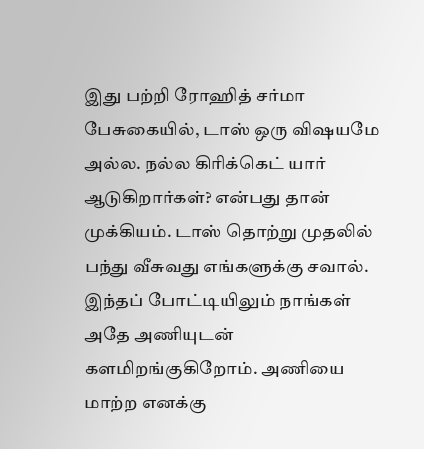இது பற்றி ரோஹித் சர்மா பேசுகையில், டாஸ் ஒரு விஷயமே அல்ல. நல்ல கிரிக்கெட் யார் ஆடுகிறார்கள்? என்பது தான் முக்கியம். டாஸ் தொற்று முதலில் பந்து வீசுவது எங்களுக்கு சவால். இந்தப் போட்டியிலும் நாங்கள் அதே அணியுடன் களமிறங்குகிறோம். அணியை மாற்ற எனக்கு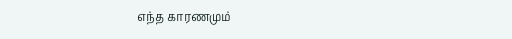எந்த காரணமும்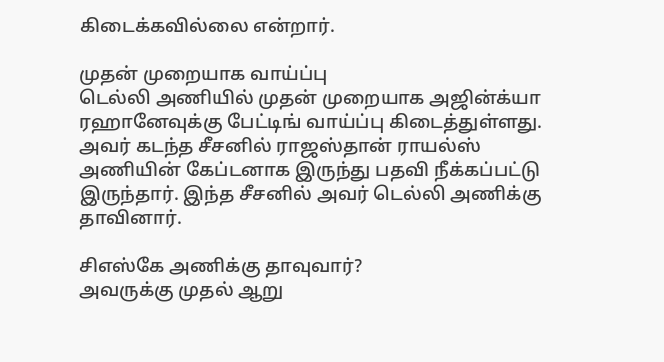கிடைக்கவில்லை என்றார்.

முதன் முறையாக வாய்ப்பு
டெல்லி அணியில் முதன் முறையாக அஜின்க்யா ரஹானேவுக்கு பேட்டிங் வாய்ப்பு கிடைத்துள்ளது. அவர் கடந்த சீசனில் ராஜஸ்தான் ராயல்ஸ் அணியின் கேப்டனாக இருந்து பதவி நீக்கப்பட்டு இருந்தார். இந்த சீசனில் அவர் டெல்லி அணிக்கு தாவினார்.

சிஎஸ்கே அணிக்கு தாவுவார்?
அவருக்கு முதல் ஆறு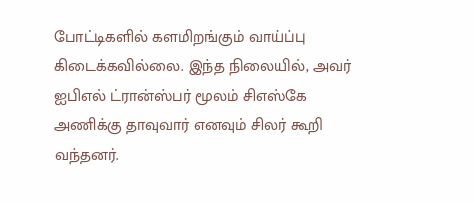போட்டிகளில் களமிறங்கும் வாய்ப்பு கிடைக்கவில்லை. இந்த நிலையில், அவர் ஐபிஎல் ட்ரான்ஸ்பர் மூலம் சிஎஸ்கே அணிக்கு தாவுவார் எனவும் சிலர் கூறி வந்தனர்.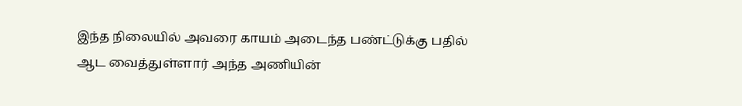இந்த நிலையில் அவரை காயம் அடைந்த பண்ட்டுக்கு பதில் ஆட வைத்துள்ளார் அந்த அணியின்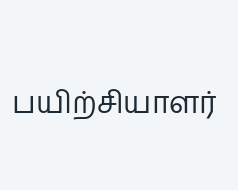பயிற்சியாளர்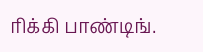ரிக்கி பாண்டிங்.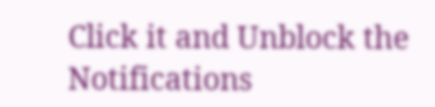Click it and Unblock the Notifications